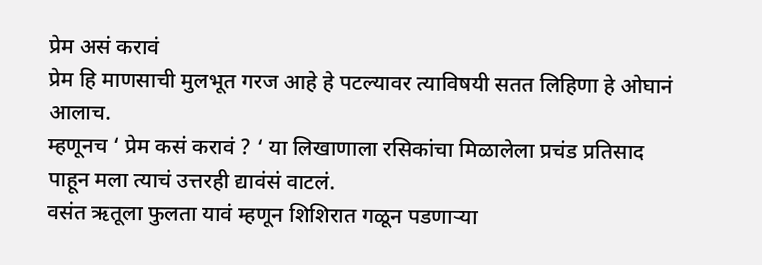प्रेम असं करावं
प्रेम हि माणसाची मुलभूत गरज आहे हे पटल्यावर त्याविषयी सतत लिहिणा हे ओघानं आलाच.
म्हणूनच ‘ प्रेम कसं करावं ? ‘ या लिखाणाला रसिकांचा मिळालेला प्रचंड प्रतिसाद पाहून मला त्याचं उत्तरही द्यावंसं वाटलं.
वसंत ऋतूला फुलता यावं म्हणून शिशिरात गळून पडणाऱ्या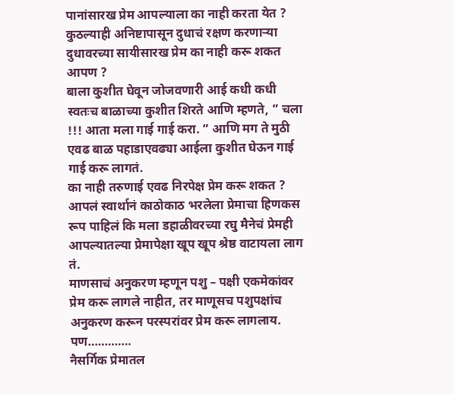पानांसारख प्रेम आपल्याला का नाही करता येत ? कुठल्याही अनिष्टापासून दुधाचं रक्षण करणाऱ्या दुधावरच्या सायीसारख प्रेम का नाही करू शकत आपण ?
बाला कुशीत घेवून जोजवणारी आई कधी कधी स्वतःच बाळाच्या कुशीत शिरते आणि म्हणते, ” चला !!! आता मला गाई गाई करा. ” आणि मग ते मुठी एवढ बाळ पहाडाएवढ्या आईला कुशीत घेऊन गाई गाई करू लागतं.
का नाही तरुणाई एवढ निरपेक्ष प्रेम करू शकत ? आपलं स्वार्थानं काठोकाठ भरलेला प्रेमाचा हिणकस रूप पाहिलं कि मला डहाळीवरच्या रघु मैनेचं प्रेमही आपल्यातल्या प्रेमापेक्षा खूप खूप श्रेष्ठ वाटायला लाग
तं.
माणसाचं अनुकरण म्हणून पशु – पक्षी एकमेकांवर प्रेम करू लागले नाहीत, तर माणूसच पशुपक्षांच अनुकरण करून परस्परांवर प्रेम करू लागलाय.
पण………….
नैसर्गिक प्रेमातल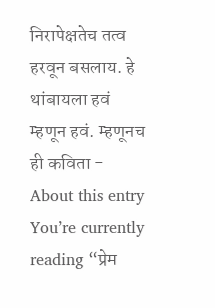निरापेक्षतेच तत्व हरवून बसलाय. हे थांबायला हवं म्हणून हवं. म्हणूनच ही कविता -
About this entry
You’re currently reading “प्रेम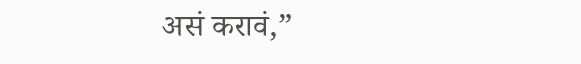असं करावं,”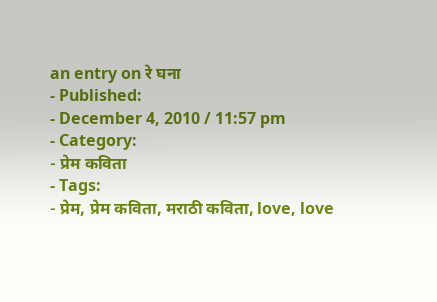an entry on रे घना
- Published:
- December 4, 2010 / 11:57 pm
- Category:
- प्रेम कविता
- Tags:
- प्रेम, प्रेम कविता, मराठी कविता, love, love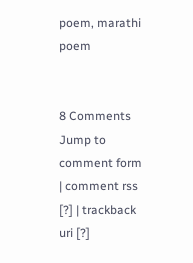poem, marathi poem


8 Comments
Jump to comment form | comment rss [?] | trackback uri [?]